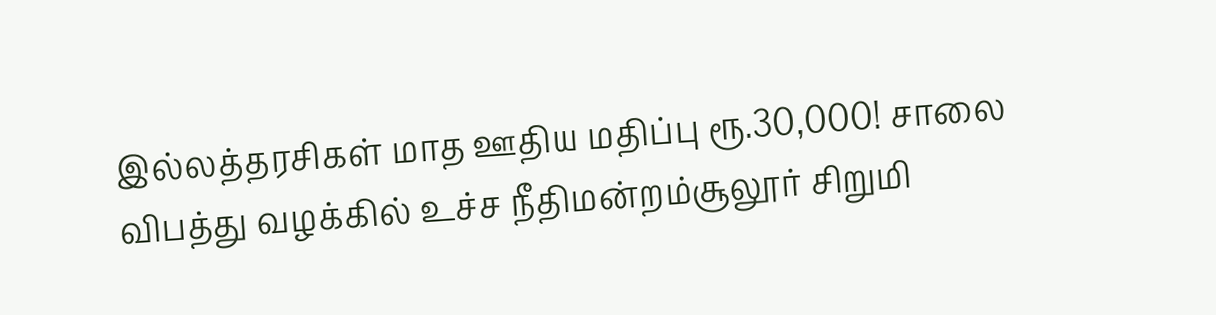இல்லத்தரசிகள் மாத ஊதிய மதிப்பு ரூ.30,000! சாலை விபத்து வழக்கில் உச்ச நீதிமன்றம்சூலூர் சிறுமி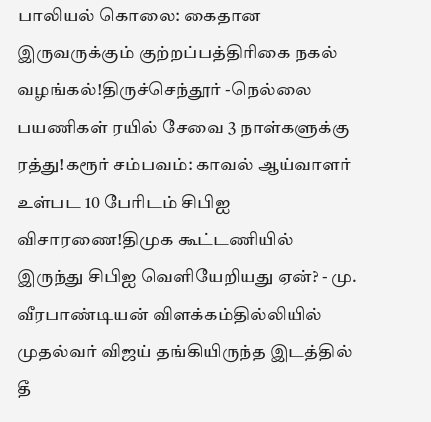பாலியல் கொலை: கைதான இருவருக்கும் குற்றப்பத்திரிகை நகல் வழங்கல்!திருச்செந்தூர் -நெல்லை பயணிகள் ரயில் சேவை 3 நாள்களுக்கு ரத்து!கரூர் சம்பவம்: காவல் ஆய்வாளர் உள்பட 10 பேரிடம் சிபிஐ விசாரணை!திமுக கூட்டணியில் இருந்து சிபிஐ வெளியேறியது ஏன்? - மு. வீரபாண்டியன் விளக்கம்தில்லியில் முதல்வர் விஜய் தங்கியிருந்த இடத்தில் தீ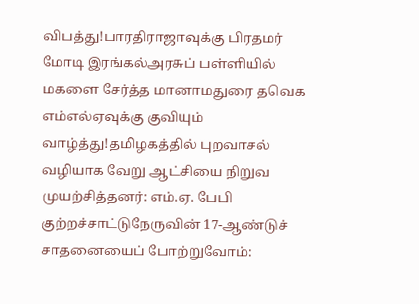விபத்து!பாரதிராஜாவுக்கு பிரதமர் மோடி இரங்கல்அரசுப் பள்ளியில் மகளை சேர்த்த மானாமதுரை தவெக எம்எல்ஏவுக்கு குவியும் வாழ்த்து!தமிழகத்தில் புறவாசல் வழியாக வேறு ஆட்சியை நிறுவ முயற்சித்தனர்: எம்.ஏ. பேபி குற்றச்சாட்டுநேருவின் 17-ஆண்டுச் சாதனையைப் போற்றுவோம்: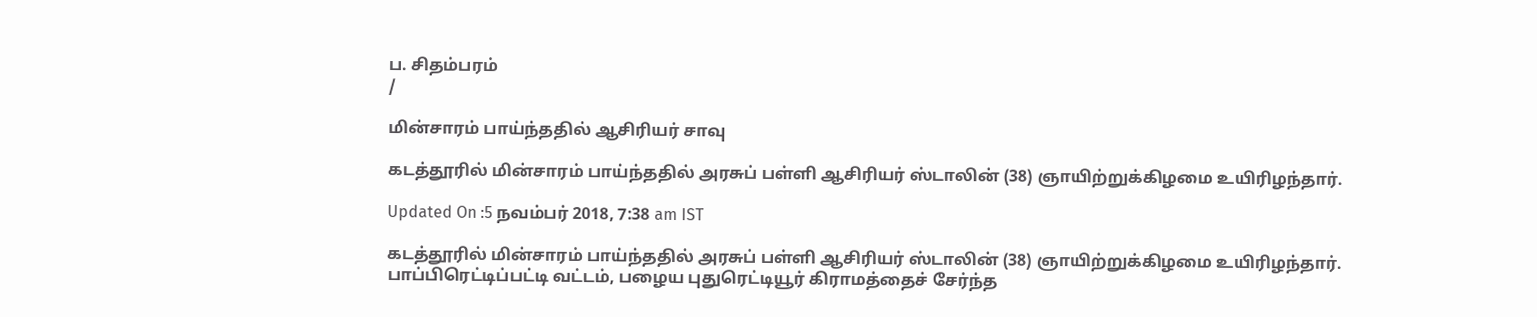ப. சிதம்பரம்
/

மின்சாரம் பாய்ந்ததில் ஆசிரியர் சாவு

கடத்தூரில் மின்சாரம் பாய்ந்ததில் அரசுப் பள்ளி ஆசிரியர் ஸ்டாலின் (38) ஞாயிற்றுக்கிழமை உயிரிழந்தார்.

Updated On :5 நவம்பர் 2018, 7:38 am IST

கடத்தூரில் மின்சாரம் பாய்ந்ததில் அரசுப் பள்ளி ஆசிரியர் ஸ்டாலின் (38) ஞாயிற்றுக்கிழமை உயிரிழந்தார்.
பாப்பிரெட்டிப்பட்டி வட்டம், பழைய புதுரெட்டியூர் கிராமத்தைச் சேர்ந்த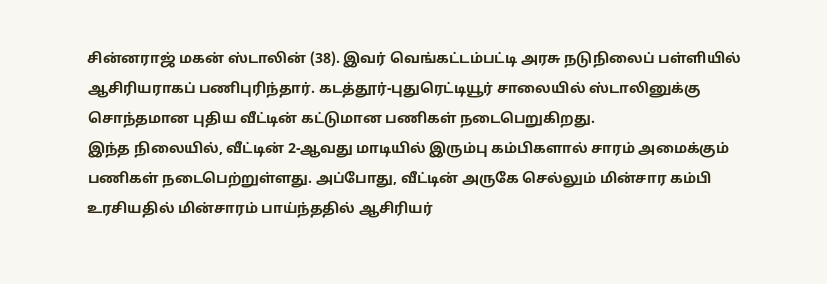சின்னராஜ் மகன் ஸ்டாலின் (38). இவர் வெங்கட்டம்பட்டி அரசு நடுநிலைப் பள்ளியில் ஆசிரியராகப் பணிபுரிந்தார். கடத்தூர்-புதுரெட்டியூர் சாலையில் ஸ்டாலினுக்கு சொந்தமான புதிய வீட்டின் கட்டுமான பணிகள் நடைபெறுகிறது.
இந்த நிலையில், வீட்டின் 2-ஆவது மாடியில் இரும்பு கம்பிகளால் சாரம் அமைக்கும் பணிகள் நடைபெற்றுள்ளது. அப்போது, வீட்டின் அருகே செல்லும் மின்சார கம்பி உரசியதில் மின்சாரம் பாய்ந்ததில் ஆசிரியர்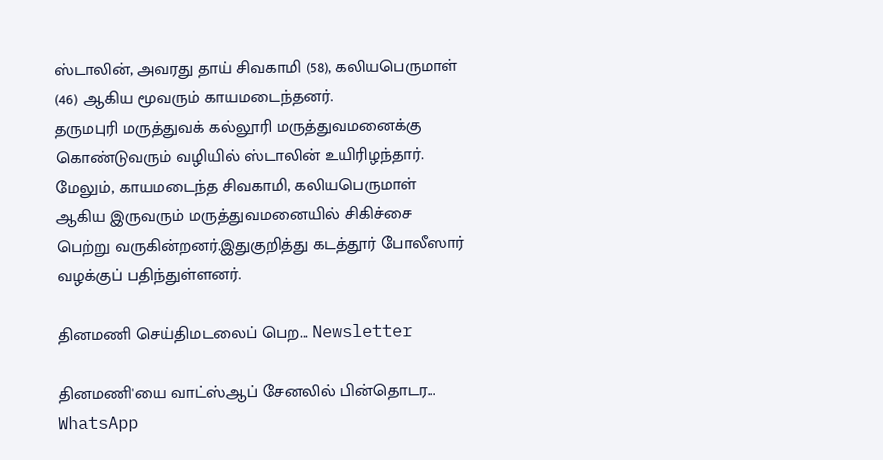ஸ்டாலின், அவரது தாய் சிவகாமி (58), கலியபெருமாள் (46) ஆகிய மூவரும் காயமடைந்தனர்.
தருமபுரி மருத்துவக் கல்லூரி மருத்துவமனைக்கு கொண்டுவரும் வழியில் ஸ்டாலின் உயிரிழந்தார். மேலும், காயமடைந்த சிவகாமி, கலியபெருமாள் ஆகிய இருவரும் மருத்துவமனையில் சிகிச்சை பெற்று வருகின்றனர்.இதுகுறித்து கடத்தூர் போலீஸார் வழக்குப் பதிந்துள்ளனர்.

தினமணி செய்திமடலைப் பெற... Newsletter

தினமணி'யை வாட்ஸ்ஆப் சேனலில் பின்தொடர... WhatsApp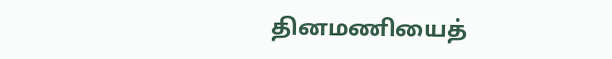தினமணியைத்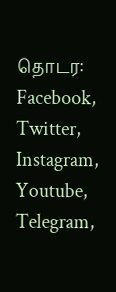தொடர: Facebook, Twitter, Instagram, Youtube, Telegram,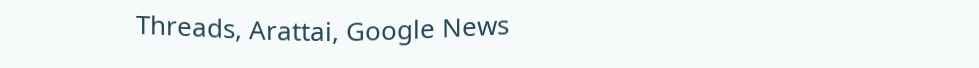Threads, Arattai, Google News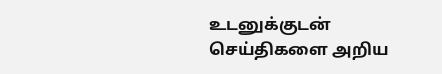உடனுக்குடன் செய்திகளை அறிய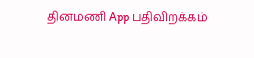தினமணி App பதிவிறக்கம்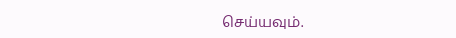செய்யவும்.